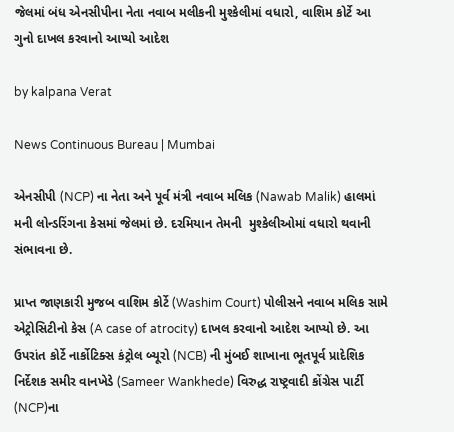જેલમાં બંધ એનસીપીના નેતા નવાબ મલીકની મુશ્કેલીમાં વધારો, વાશિમ કોર્ટે આ ગુનો દાખલ કરવાનો આપ્યો આદેશ

by kalpana Verat

News Continuous Bureau | Mumbai

એનસીપી (NCP) ના નેતા અને પૂર્વ મંત્રી નવાબ મલિક (Nawab Malik) હાલમાં મની લોન્ડરિંગના કેસમાં જેલમાં છે. દરમિયાન તેમની  મુશ્કેલીઓમાં વધારો થવાની સંભાવના છે.

પ્રાપ્ત જાણકારી મુજબ વાશિમ કોર્ટે (Washim Court) પોલીસને નવાબ મલિક સામે એટ્રોસિટીનો કેસ (A case of atrocity) દાખલ કરવાનો આદેશ આપ્યો છે. આ ઉપરાંત કોર્ટે નાર્કોટિક્સ કંટ્રોલ બ્યૂરો (NCB) ની મુંબઈ શાખાના ભૂતપૂર્વ પ્રાદેશિક નિર્દેશક સમીર વાનખેડે (Sameer Wankhede) વિરુદ્ધ રાષ્ટ્રવાદી કોંગ્રેસ પાર્ટી (NCP)ના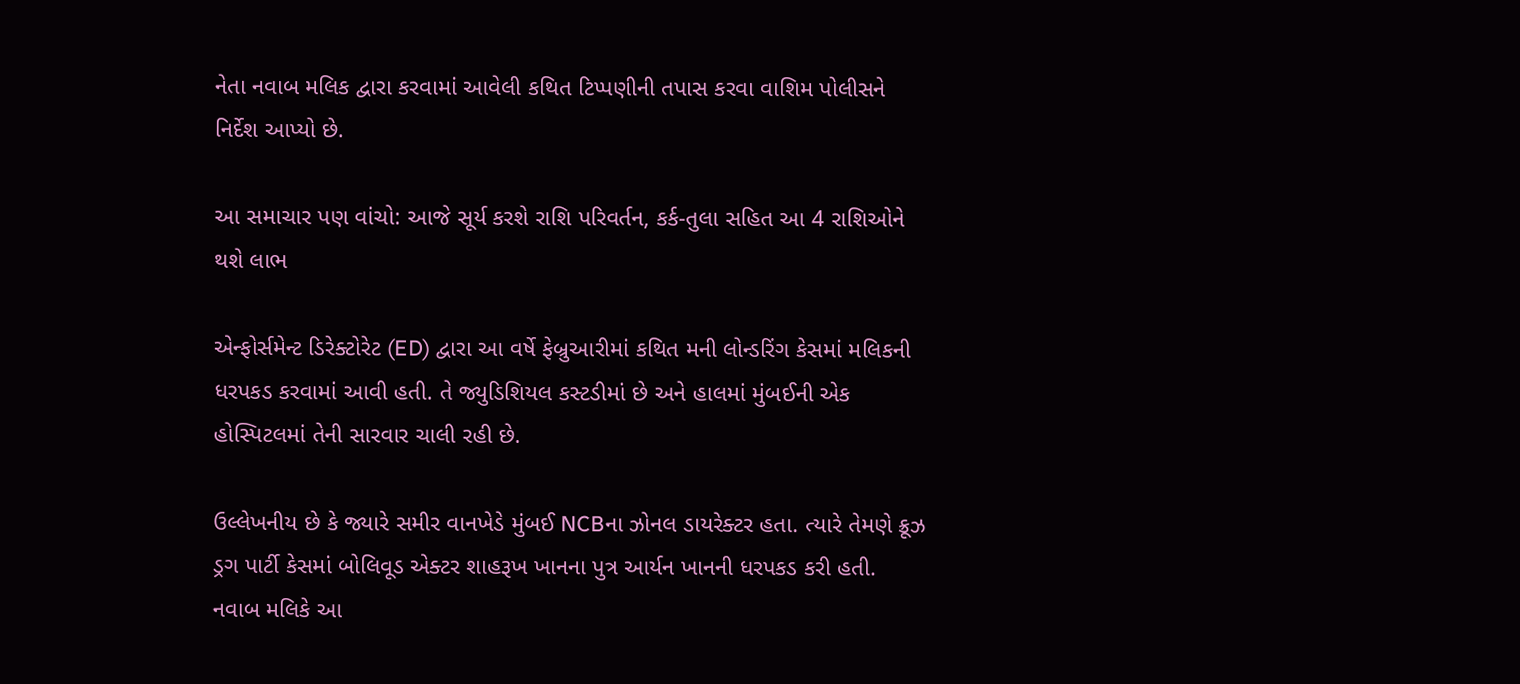નેતા નવાબ મલિક દ્વારા કરવામાં આવેલી કથિત ટિપ્પણીની તપાસ કરવા વાશિમ પોલીસને નિર્દેશ આપ્યો છે.

આ સમાચાર પણ વાંચો: આજે સૂર્ય કરશે રાશિ પરિવર્તન, કર્ક-તુલા સહિત આ 4 રાશિઓને થશે લાભ

એન્ફોર્સમેન્ટ ડિરેક્ટોરેટ (ED) દ્વારા આ વર્ષે ફેબ્રુઆરીમાં કથિત મની લોન્ડરિંગ કેસમાં મલિકની ધરપકડ કરવામાં આવી હતી. તે જ્યુડિશિયલ કસ્ટડીમાં છે અને હાલમાં મુંબઈની એક હોસ્પિટલમાં તેની સારવાર ચાલી રહી છે.

ઉલ્લેખનીય છે કે જ્યારે સમીર વાનખેડે મુંબઈ NCBના ઝોનલ ડાયરેક્ટર હતા. ત્યારે તેમણે ક્રૂઝ ડ્રગ પાર્ટી કેસમાં બોલિવૂડ એક્ટર શાહરૂખ ખાનના પુત્ર આર્યન ખાનની ધરપકડ કરી હતી. નવાબ મલિકે આ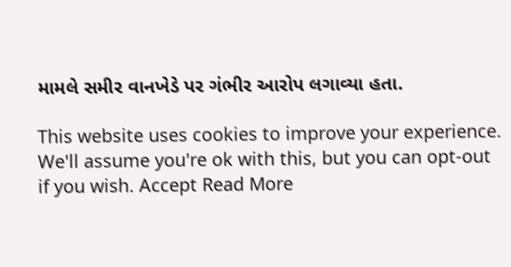મામલે સમીર વાનખેડે પર ગંભીર આરોપ લગાવ્યા હતા.

This website uses cookies to improve your experience. We'll assume you're ok with this, but you can opt-out if you wish. Accept Read More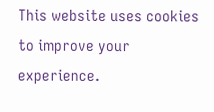This website uses cookies to improve your experience.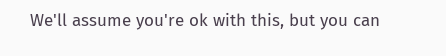We'll assume you're ok with this, but you can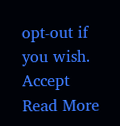opt-out if you wish. Accept Read More